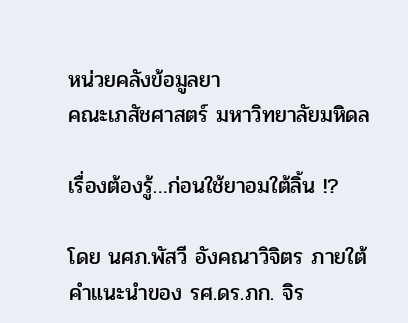หน่วยคลังข้อมูลยา
คณะเภสัชศาสตร์ มหาวิทยาลัยมหิดล

เรื่องต้องรู้…ก่อนใช้ยาอมใต้ลิ้น !?

โดย นศภ.พัสวี อังคณาวิจิตร ภายใต้คำแนะนำของ รศ.ดร.ภก. จิร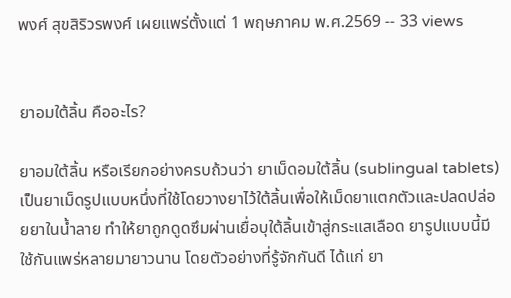พงศ์ สุขสิริวรพงศ์ เผยแพร่ตั้งแต่ 1 พฤษภาคม พ.ศ.2569 -- 33 views


ยาอมใต้ลิ้น คืออะไร?

ยาอมใต้ลิ้น หรือเรียกอย่างครบถ้วนว่า ยาเม็ดอมใต้ลิ้น (sublingual tablets) เป็นยาเม็ดรูปแบบหนึ่งที่ใช้โดยวางยาไว้ใต้ลิ้นเพื่อให้เม็ดยาแตกตัวและปลดปล่อยยาในน้ำลาย ทำให้ยาถูกดูดซึมผ่านเยื่อบุใต้ลิ้นเข้าสู่กระแสเลือด ยารูปแบบนี้มีใช้กันแพร่หลายมายาวนาน โดยตัวอย่างที่รู้จักกันดี ได้แก่ ยา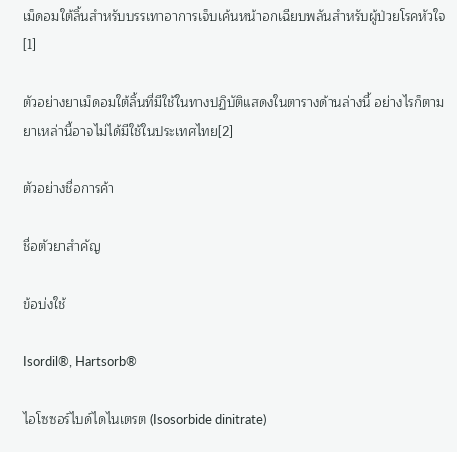เม็ดอมใต้ลิ้นสำหรับบรรเทาอาการเจ็บเค้นหน้าอกเฉียบพลันสำหรับผู้ป่วยโรคหัวใจ[1]

ตัวอย่างยาเม็ดอมใต้ลิ้นที่มีใช้ในทางปฏิบัติแสดงในตารางด้านล่างนี้ อย่างไรก็ตามยาเหล่านี้อาจไม่ได้มีใช้ในประเทศไทย[2]

ตัวอย่างชื่อการค้า

ชื่อตัวยาสำคัญ

ข้อบ่งใช้

Isordil®, Hartsorb®

ไอโซซอร์ไบด์ไดไนเตรต (Isosorbide dinitrate)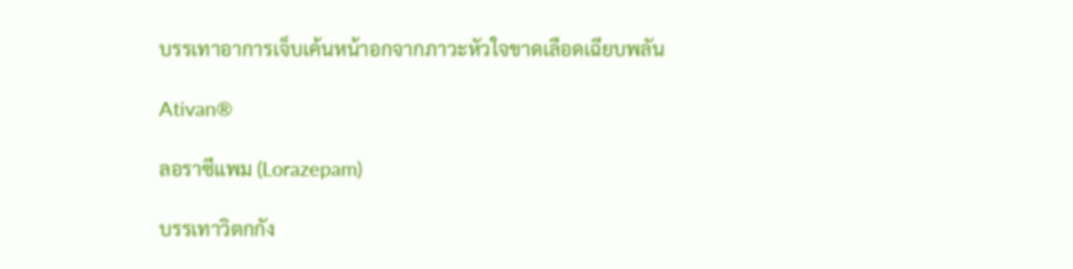บรรเทาอาการเจ็บเค้นหน้าอกจากภาวะหัวใจขาดเลือดเฉียบพลัน

Ativan®

ลอราซีแพม (Lorazepam)

บรรเทาวิตกกัง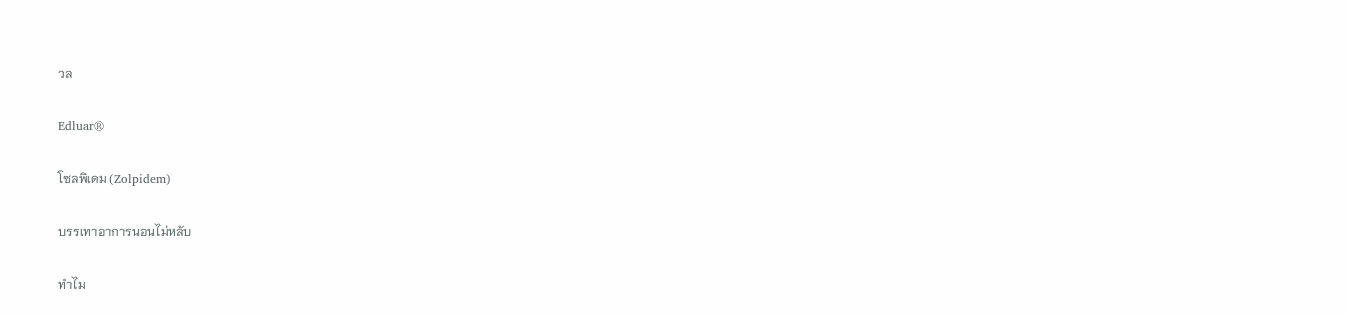วล

Edluar®

โซลพิเดม (Zolpidem)

บรรเทาอาการนอนไม่หลับ

ทำไม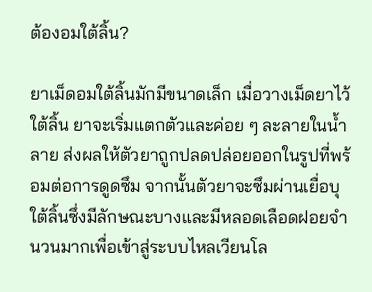ต้องอมใต้ลิ้น?

ยาเม็ดอมใต้ลิ้นมักมีขนาดเล็ก เมื่อวางเม็ดยาไว้ใต้ลิ้น ยาจะเริ่มแตกตัวและค่อย ๆ ละลายในน้ำลาย ส่งผลให้ตัวยาถูกปลดปล่อยออกในรูปที่พร้อมต่อการดูดซึม จากนั้นตัวยาจะซึมผ่านเยื่อบุใต้ลิ้นซึ่งมีลักษณะบางและมีหลอดเลือดฝอยจำนวนมากเพื่อเข้าสู่ระบบไหลเวียนโล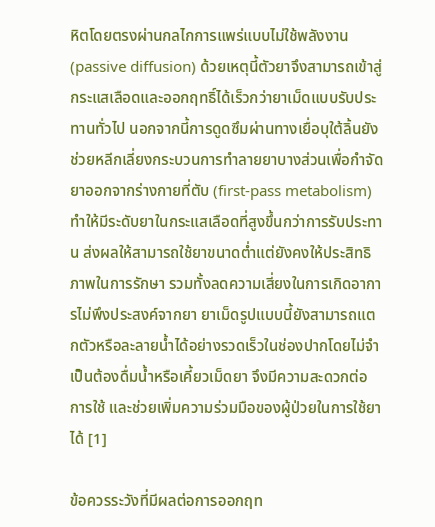หิตโดยตรงผ่านกลไกการแพร่แบบไม่ใช้พลังงาน (passive diffusion) ด้วยเหตุนี้ตัวยาจึงสามารถเข้าสู่กระแสเลือดและออกฤทธิ์ได้เร็วกว่ายาเม็ดแบบรับประทานทั่วไป นอกจากนี้การดูดซึมผ่านทางเยื่อบุใต้ลิ้นยังช่วยหลีกเลี่ยงกระบวนการทำลายยาบางส่วนเพื่อกำจัดยาออกจากร่างกายที่ตับ (first-pass metabolism) ทำให้มีระดับยาในกระแสเลือดที่สูงขึ้นกว่าการรับประทาน ส่งผลให้สามารถใช้ยาขนาดต่ำแต่ยังคงให้ประสิทธิภาพในการรักษา รวมทั้งลดความเสี่ยงในการเกิดอาการไม่พึงประสงค์จากยา ยาเม็ดรูปแบบนี้ยังสามารถแตกตัวหรือละลายน้ำได้อย่างรวดเร็วในช่องปากโดยไม่จำเป็นต้องดื่มน้ำหรือเคี้ยวเม็ดยา จึงมีความสะดวกต่อการใช้ และช่วยเพิ่มความร่วมมือของผู้ป่วยในการใช้ยาได้ [1]

ข้อควรระวังที่มีผลต่อการออกฤท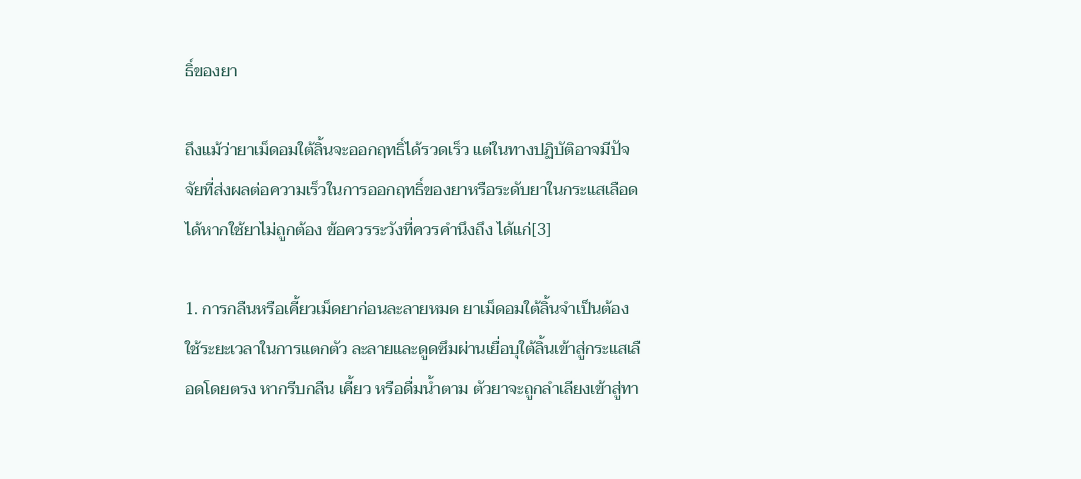ธิ์ของยา

ถึงแม้ว่ายาเม็ดอมใต้ลิ้นจะออกฤทธิ์ได้รวดเร็ว แต่ในทางปฏิบัติอาจมีปัจจัยที่ส่งผลต่อความเร็วในการออกฤทธิ์ของยาหรือระดับยาในกระแสเลือดได้หากใช้ยาไม่ถูกต้อง ข้อควรระวังที่ควรคำนึงถึง ได้แก่[3]

1. การกลืนหรือเคี้ยวเม็ดยาก่อนละลายหมด ยาเม็ดอมใต้ลิ้นจำเป็นต้องใช้ระยะเวลาในการแตกตัว ละลายและดูดซึมผ่านเยื่อบุใต้ลิ้นเข้าสู่กระแสเลือดโดยตรง หากรีบกลืน เคี้ยว หรือดื่มน้ำตาม ตัวยาจะถูกลำเลียงเข้าสู่ทา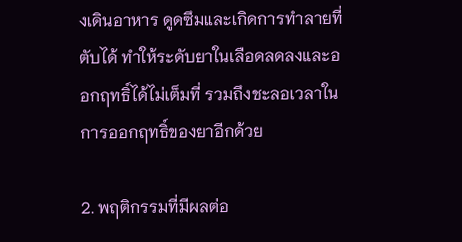งเดินอาหาร ดูดซึมและเกิดการทำลายที่ตับได้ ทำให้ระดับยาในเลือดลดลงและออกฤทธิ์ได้ไม่เต็มที่ รวมถึงชะลอเวลาในการออกฤทธิ์ของยาอีกด้วย

2. พฤติกรรมที่มีผลต่อ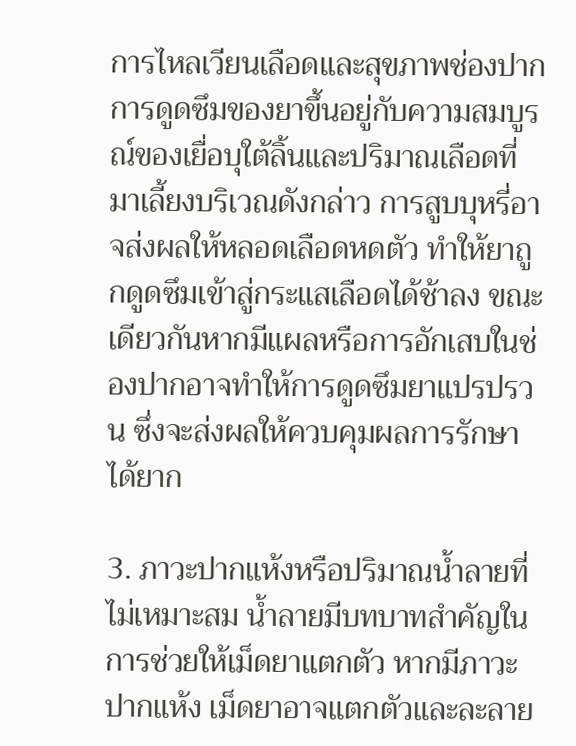การไหลเวียนเลือดและสุขภาพช่องปาก การดูดซึมของยาขึ้นอยู่กับความสมบูรณ์ของเยื่อบุใต้ลิ้นและปริมาณเลือดที่มาเลี้ยงบริเวณดังกล่าว การสูบบุหรี่อาจส่งผลให้หลอดเลือดหดตัว ทำให้ยาถูกดูดซึมเข้าสู่กระแสเลือดได้ช้าลง ขณะเดียวกันหากมีแผลหรือการอักเสบในช่องปากอาจทำให้การดูดซึมยาแปรปรวน ซึ่งจะส่งผลให้ควบคุมผลการรักษาได้ยาก

3. ภาวะปากแห้งหรือปริมาณน้ำลายที่ไม่เหมาะสม น้ำลายมีบทบาทสำคัญในการช่วยให้เม็ดยาแตกตัว หากมีภาวะปากแห้ง เม็ดยาอาจแตกตัวและละลาย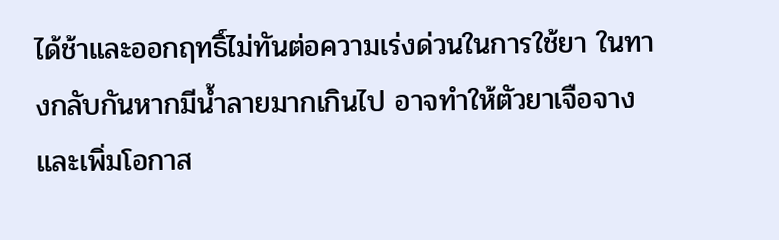ได้ช้าและออกฤทธิ์ไม่ทันต่อความเร่งด่วนในการใช้ยา ในทางกลับกันหากมีน้ำลายมากเกินไป อาจทำให้ตัวยาเจือจางและเพิ่มโอกาส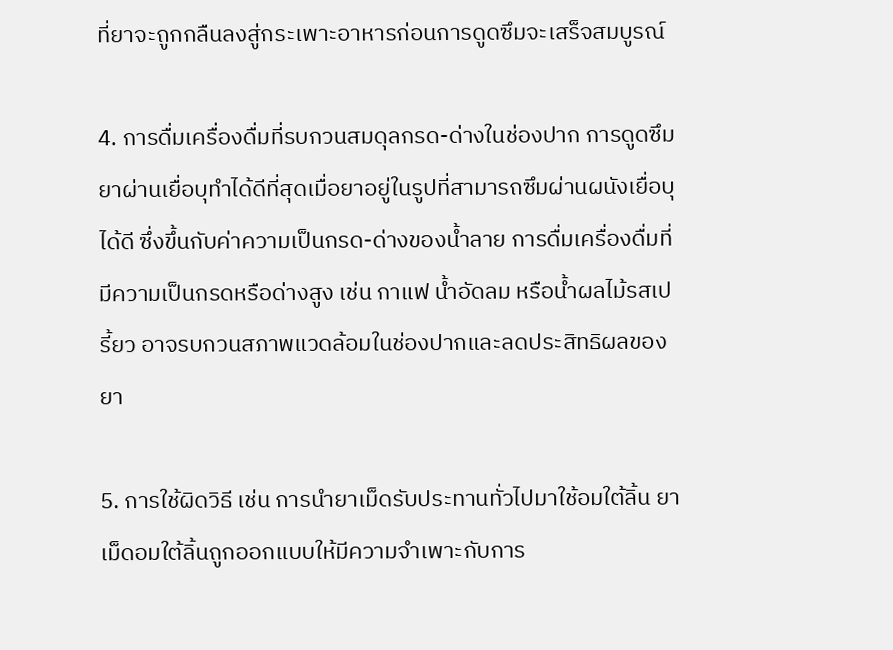ที่ยาจะถูกกลืนลงสู่กระเพาะอาหารก่อนการดูดซึมจะเสร็จสมบูรณ์

4. การดื่มเครื่องดื่มที่รบกวนสมดุลกรด-ด่างในช่องปาก การดูดซึมยาผ่านเยื่อบุทำได้ดีที่สุดเมื่อยาอยู่ในรูปที่สามารถซึมผ่านผนังเยื่อบุได้ดี ซึ่งขึ้นกับค่าความเป็นกรด-ด่างของน้ำลาย การดื่มเครื่องดื่มที่มีความเป็นกรดหรือด่างสูง เช่น กาแฟ น้ำอัดลม หรือน้ำผลไม้รสเปรี้ยว อาจรบกวนสภาพแวดล้อมในช่องปากและลดประสิทธิผลของยา

5. การใช้ผิดวิธี เช่น การนำยาเม็ดรับประทานทั่วไปมาใช้อมใต้ลิ้น ยาเม็ดอมใต้ลิ้นถูกออกแบบให้มีความจำเพาะกับการ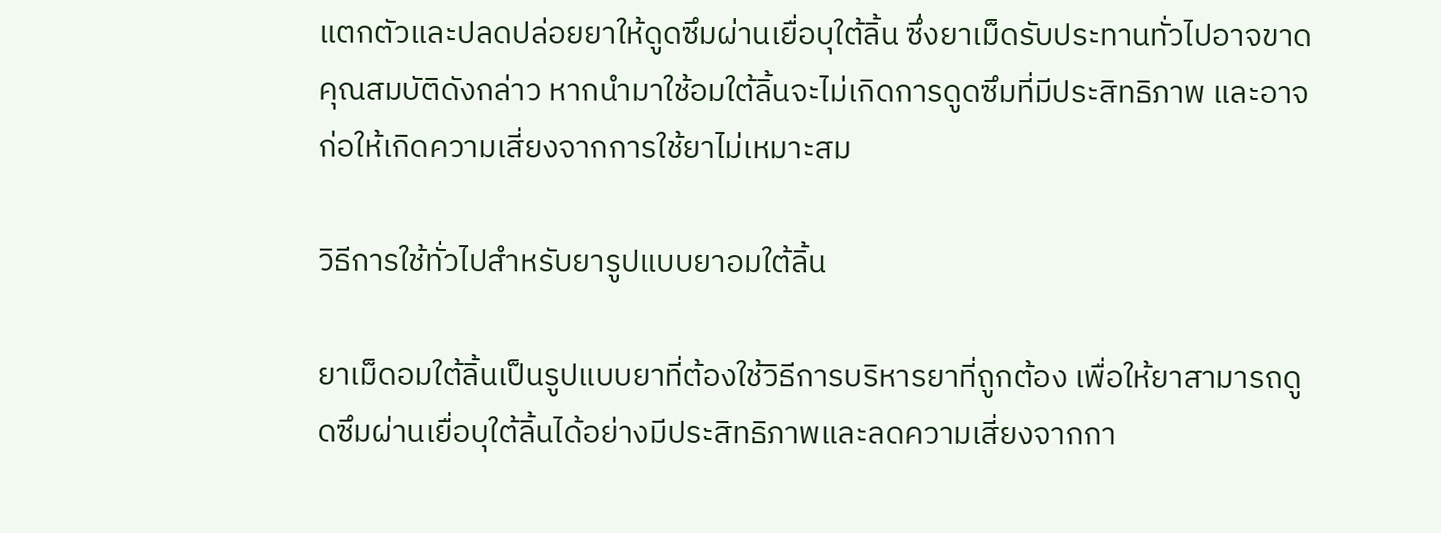แตกตัวและปลดปล่อยยาให้ดูดซึมผ่านเยื่อบุใต้ลิ้น ซึ่งยาเม็ดรับประทานทั่วไปอาจขาดคุณสมบัติดังกล่าว หากนำมาใช้อมใต้ลิ้นจะไม่เกิดการดูดซึมที่มีประสิทธิภาพ และอาจก่อให้เกิดความเสี่ยงจากการใช้ยาไม่เหมาะสม

วิธีการใช้ทั่วไปสำหรับยารูปแบบยาอมใต้ลิ้น

ยาเม็ดอมใต้ลิ้นเป็นรูปแบบยาที่ต้องใช้วิธีการบริหารยาที่ถูกต้อง เพื่อให้ยาสามารถดูดซึมผ่านเยื่อบุใต้ลิ้นได้อย่างมีประสิทธิภาพและลดความเสี่ยงจากกา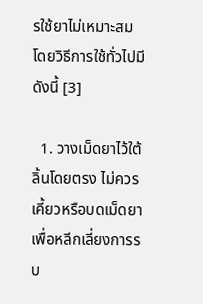รใช้ยาไม่เหมาะสม โดยวิธีการใช้ทั่วไปมีดังนี้ [3]

  1. วางเม็ดยาไว้ใต้ลิ้นโดยตรง ไม่ควรเคี้ยวหรือบดเม็ดยา เพื่อหลีกเลี่ยงการรบ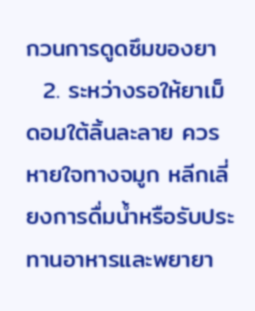กวนการดูดซึมของยา
  2. ระหว่างรอให้ยาเม็ดอมใต้ลิ้นละลาย ควรหายใจทางจมูก หลีกเลี่ยงการดื่มน้ำหรือรับประทานอาหารและพยายา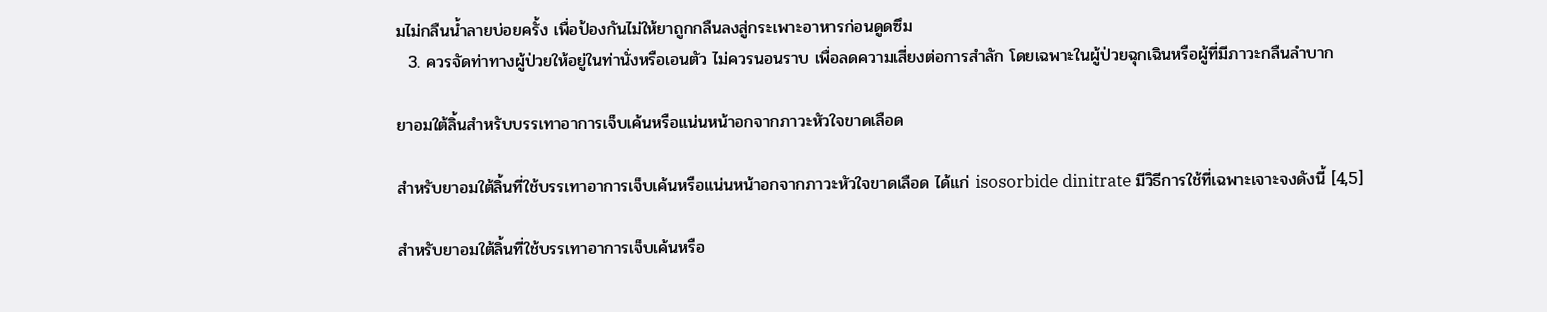มไม่กลืนน้ำลายบ่อยครั้ง เพื่อป้องกันไม่ให้ยาถูกกลืนลงสู่กระเพาะอาหารก่อนดูดซึม
  3. ควรจัดท่าทางผู้ป่วยให้อยู่ในท่านั่งหรือเอนตัว ไม่ควรนอนราบ เพื่อลดความเสี่ยงต่อการสำลัก โดยเฉพาะในผู้ป่วยฉุกเฉินหรือผู้ที่มีภาวะกลืนลำบาก

ยาอมใต้ลิ้นสำหรับบรรเทาอาการเจ็บเค้นหรือแน่นหน้าอกจากภาวะหัวใจขาดเลือด

สำหรับยาอมใต้ลิ้นที่ใช้บรรเทาอาการเจ็บเค้นหรือแน่นหน้าอกจากภาวะหัวใจขาดเลือด ได้แก่ isosorbide dinitrate มีวิธีการใช้ที่เฉพาะเจาะจงดังนี้ [4,5]

สำหรับยาอมใต้ลิ้นที่ใช้บรรเทาอาการเจ็บเค้นหรือ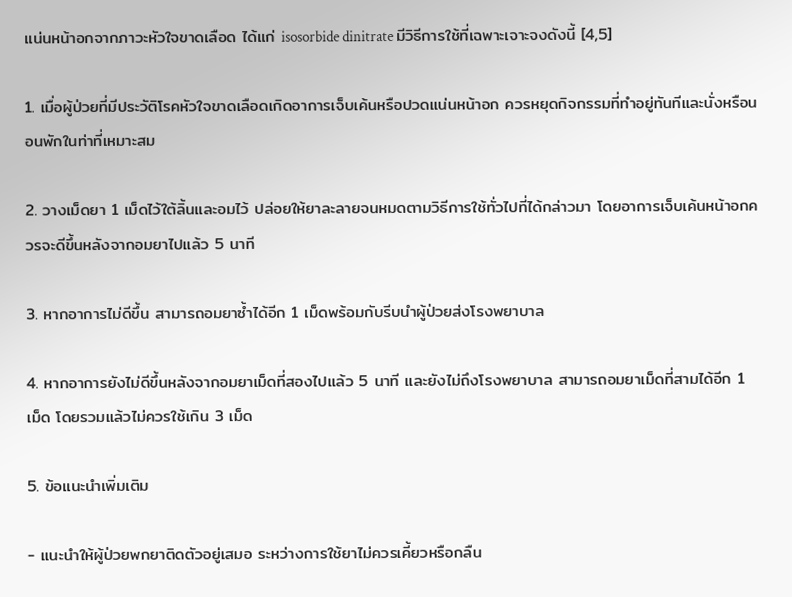แน่นหน้าอกจากภาวะหัวใจขาดเลือด ได้แก่ isosorbide dinitrate มีวิธีการใช้ที่เฉพาะเจาะจงดังนี้ [4,5]

1. เมื่อผู้ป่วยที่มีประวัติโรคหัวใจขาดเลือดเกิดอาการเจ็บเค้นหรือปวดแน่นหน้าอก ควรหยุดกิจกรรมที่ทำอยู่ทันทีและนั่งหรือนอนพักในท่าที่เหมาะสม

2. วางเม็ดยา 1 เม็ดไว้ใต้ลิ้นและอมไว้ ปล่อยให้ยาละลายจนหมดตามวิธีการใช้ทั่วไปที่ได้กล่าวมา โดยอาการเจ็บเค้นหน้าอกควรจะดีขึ้นหลังจากอมยาไปแล้ว 5 นาที

3. หากอาการไม่ดีขึ้น สามารถอมยาซ้ำได้อีก 1 เม็ดพร้อมกับรีบนำผู้ป่วยส่งโรงพยาบาล

4. หากอาการยังไม่ดีขึ้นหลังจากอมยาเม็ดที่สองไปแล้ว 5 นาที และยังไม่ถึงโรงพยาบาล สามารถอมยาเม็ดที่สามได้อีก 1 เม็ด โดยรวมแล้วไม่ควรใช้เกิน 3 เม็ด

5. ข้อแนะนำเพิ่มเติม

- แนะนำให้ผู้ป่วยพกยาติดตัวอยู่เสมอ ระหว่างการใช้ยาไม่ควรเคี้ยวหรือกลืน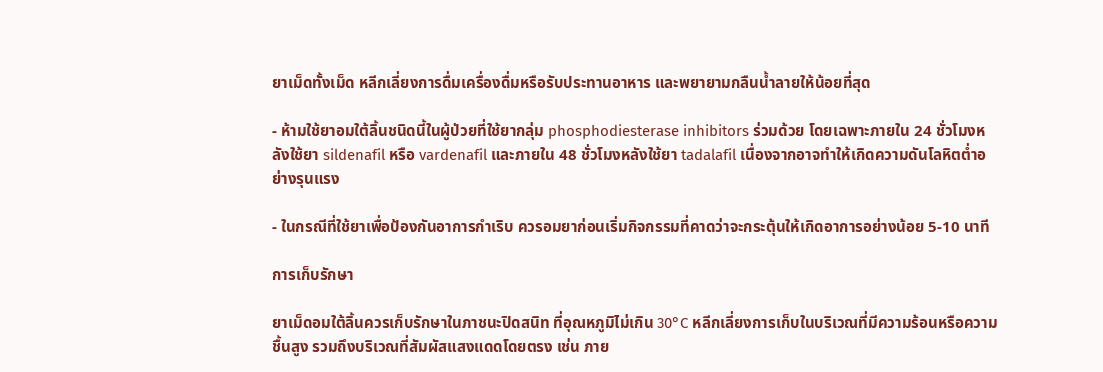ยาเม็ดทั้งเม็ด หลีกเลี่ยงการดื่มเครื่องดื่มหรือรับประทานอาหาร และพยายามกลืนน้ำลายให้น้อยที่สุด

- ห้ามใช้ยาอมใต้ลิ้นชนิดนี้ในผู้ป่วยที่ใช้ยากลุ่ม phosphodiesterase inhibitors ร่วมด้วย โดยเฉพาะภายใน 24 ชั่วโมงหลังใช้ยา sildenafil หรือ vardenafil และภายใน 48 ชั่วโมงหลังใช้ยา tadalafil เนื่องจากอาจทำให้เกิดความดันโลหิตต่ำอย่างรุนแรง

- ในกรณีที่ใช้ยาเพื่อป้องกันอาการกำเริบ ควรอมยาก่อนเริ่มกิจกรรมที่คาดว่าจะกระตุ้นให้เกิดอาการอย่างน้อย 5-10 นาที

การเก็บรักษา

ยาเม็ดอมใต้ลิ้นควรเก็บรักษาในภาชนะปิดสนิท ที่อุณหภูมิไม่เกิน 30°C หลีกเลี่ยงการเก็บในบริเวณที่มีความร้อนหรือความชื้นสูง รวมถึงบริเวณที่สัมผัสแสงแดดโดยตรง เช่น ภาย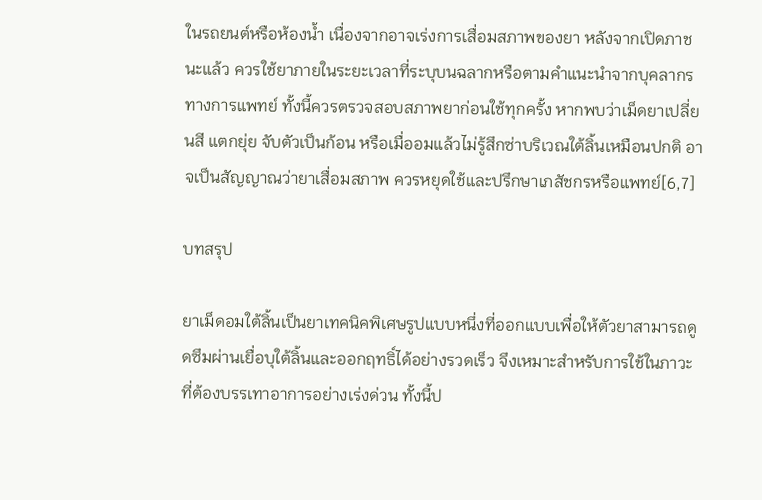ในรถยนต์หรือห้องน้ำ เนื่องจากอาจเร่งการเสื่อมสภาพของยา หลังจากเปิดภาชนะแล้ว ควรใช้ยาภายในระยะเวลาที่ระบุบนฉลากหรือตามคำแนะนำจากบุคลากรทางการแพทย์ ทั้งนี้ควรตรวจสอบสภาพยาก่อนใช้ทุกครั้ง หากพบว่าเม็ดยาเปลี่ยนสี แตกยุ่ย จับตัวเป็นก้อน หรือเมื่ออมแล้วไม่รู้สึกซ่าบริเวณใต้ลิ้นเหมือนปกติ อาจเป็นสัญญาณว่ายาเสื่อมสภาพ ควรหยุดใช้และปรึกษาเภสัชกรหรือแพทย์[6,7]

บทสรุป

ยาเม็ดอมใต้ลิ้นเป็นยาเทคนิคพิเศษรูปแบบหนึ่งที่ออกแบบเพื่อให้ตัวยาสามารถดูดซึมผ่านเยื่อบุใต้ลิ้นและออกฤทธิ์ได้อย่างรวดเร็ว จึงเหมาะสำหรับการใช้ในภาวะที่ต้องบรรเทาอาการอย่างเร่งด่วน ทั้งนี้ป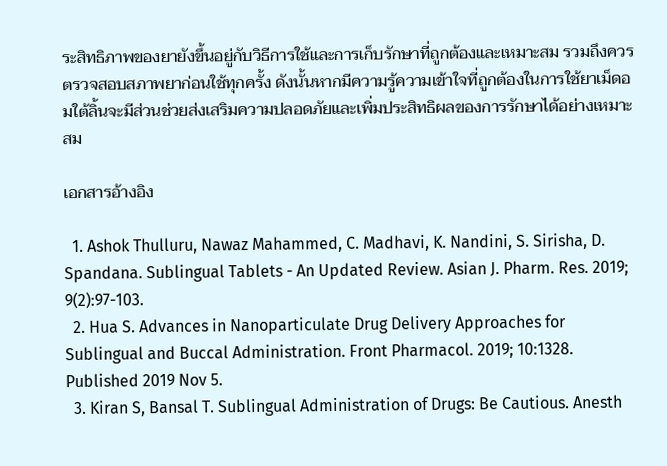ระสิทธิภาพของยายังขึ้นอยู่กับวิธีการใช้และการเก็บรักษาที่ถูกต้องและเหมาะสม รวมถึงควรตรวจสอบสภาพยาก่อนใช้ทุกครั้ง ดังนั้นหากมีความรู้ความเข้าใจที่ถูกต้องในการใช้ยาเม็ดอมใต้ลิ้นจะมีส่วนช่วยส่งเสริมความปลอดภัยและเพิ่มประสิทธิผลของการรักษาได้อย่างเหมาะสม

เอกสารอ้างอิง

  1. Ashok Thulluru, Nawaz Mahammed, C. Madhavi, K. Nandini, S. Sirisha, D. Spandana. Sublingual Tablets - An Updated Review. Asian J. Pharm. Res. 2019; 9(2):97-103.
  2. Hua S. Advances in Nanoparticulate Drug Delivery Approaches for Sublingual and Buccal Administration. Front Pharmacol. 2019; 10:1328. Published 2019 Nov 5.
  3. Kiran S, Bansal T. Sublingual Administration of Drugs: Be Cautious. Anesth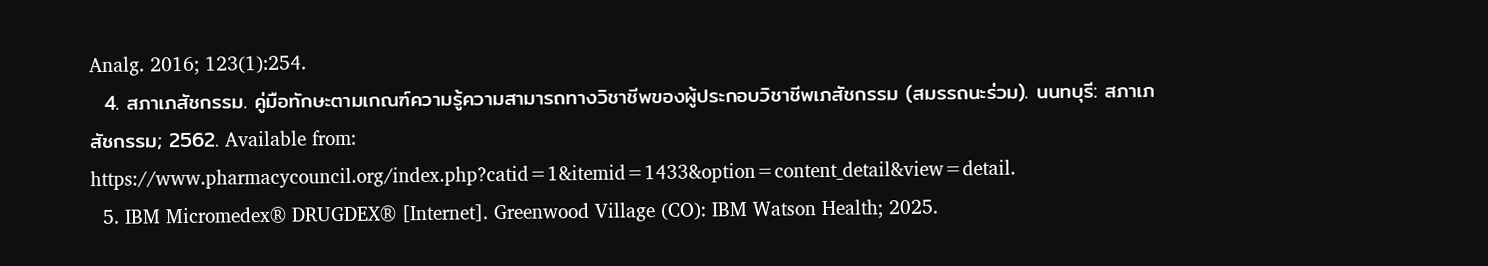Analg. 2016; 123(1):254.
  4. สภาเภสัชกรรม. คู่มือทักษะตามเกณฑ์ความรู้ความสามารถทางวิชาชีพของผู้ประกอบวิชาชีพเภสัชกรรม (สมรรถนะร่วม). นนทบุรี: สภาเภสัชกรรม; 2562. Available from: https://www.pharmacycouncil.org/index.php?catid=1&itemid=1433&option=content_detail&view=detail.
  5. IBM Micromedex® DRUGDEX® [Internet]. Greenwood Village (CO): IBM Watson Health; 2025.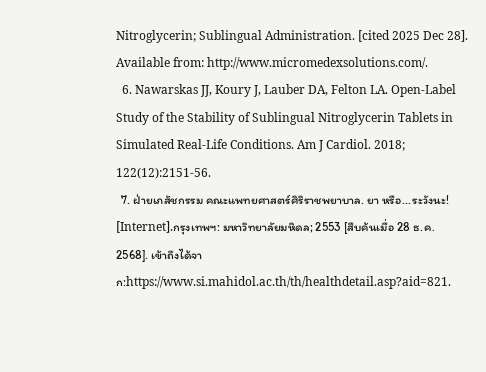Nitroglycerin; Sublingual Administration. [cited 2025 Dec 28]. Available from: http://www.micromedexsolutions.com/.
  6. Nawarskas JJ, Koury J, Lauber DA, Felton LA. Open-Label Study of the Stability of Sublingual Nitroglycerin Tablets in Simulated Real-Life Conditions. Am J Cardiol. 2018; 122(12):2151-56.
  7. ฝ่ายเภสัชกรรม คณะแพทยศาสตร์ศิริราชพยาบาล. ยา หรือ...ระวังนะ! [Internet].กรุงเทพฯ: มหาวิทยาลัยมหิดล; 2553 [สืบค้นเมื่อ 28 ธ.ค. 2568]. เข้าถึงได้จาก:https://www.si.mahidol.ac.th/th/healthdetail.asp?aid=821.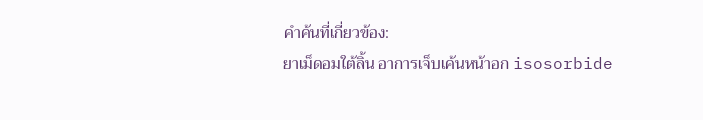คำค้นที่เกี่ยวข้อง:
ยาเม็ดอมใต้ลิ้น อาการเจ็บเค้นหน้าอก isosorbide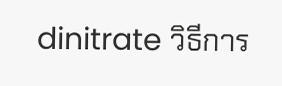dinitrate วิธีการ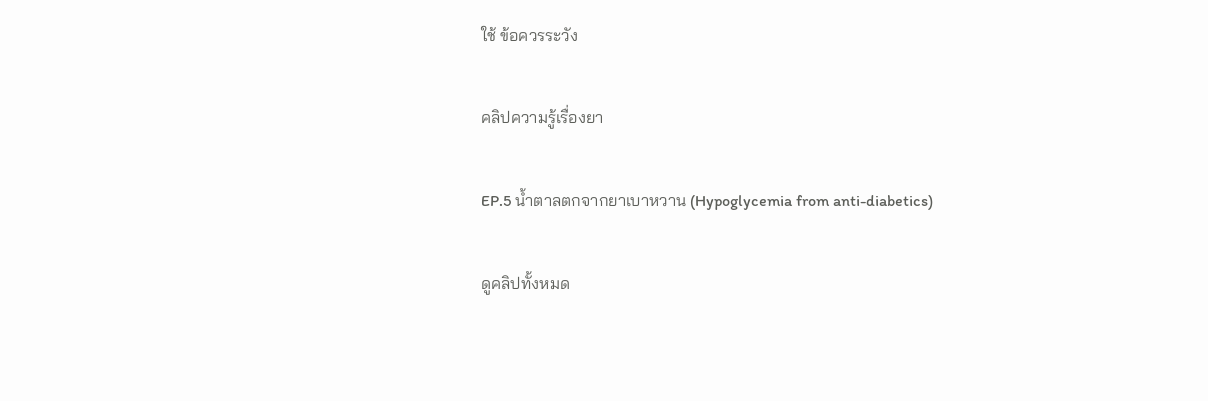ใช้ ข้อควรระวัง

คลิปความรู้เรื่องยา

EP.5 น้ำตาลตกจากยาเบาหวาน (Hypoglycemia from anti-diabetics)

ดูคลิปทั้งหมด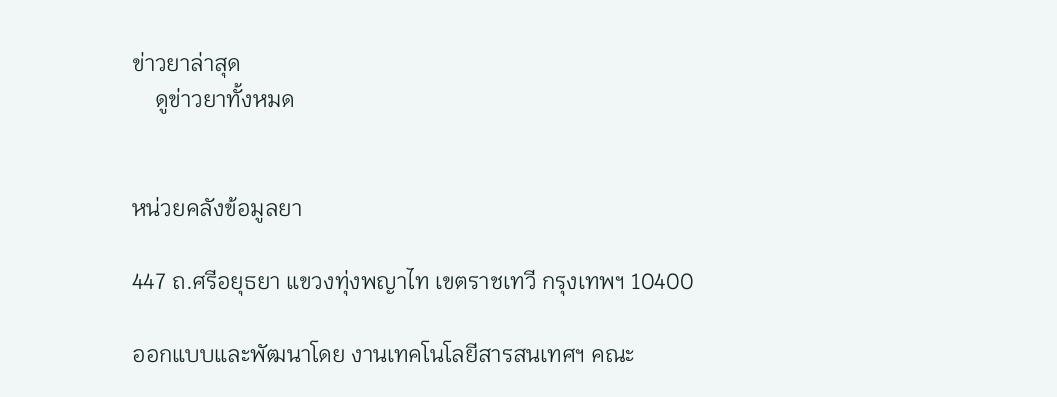ข่าวยาล่าสุด
    ดูข่าวยาทั้งหมด


หน่วยคลังข้อมูลยา

447 ถ.ศรีอยุธยา แขวงทุ่งพญาไท เขตราชเทวี กรุงเทพฯ 10400

ออกแบบและพัฒนาโดย งานเทคโนโลยีสารสนเทศฯ คณะ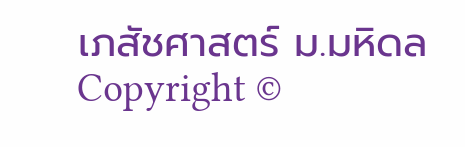เภสัชศาสตร์ ม.มหิดล
Copyright ©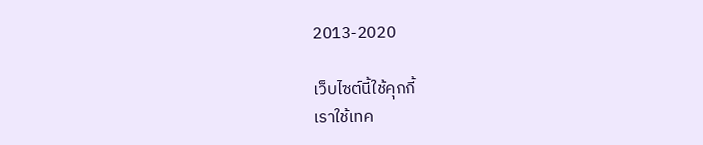2013-2020

เว็บไซต์นี้ใช้คุกกี้
เราใช้เทค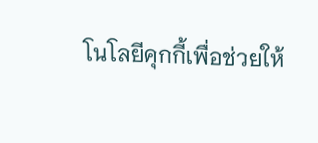โนโลยีคุกกี้เพื่อช่วยให้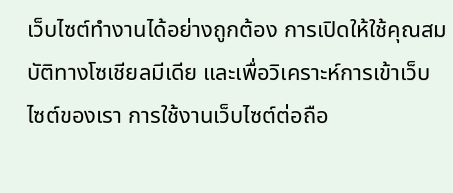เว็บไซต์ทำงานได้อย่างถูกต้อง การเปิดให้ใช้คุณสมบัติทางโซเชียลมีเดีย และเพื่อวิเคราะห์การเข้าเว็บไซต์ของเรา การใช้งานเว็บไซต์ต่อถือ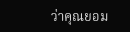ว่าคุณยอม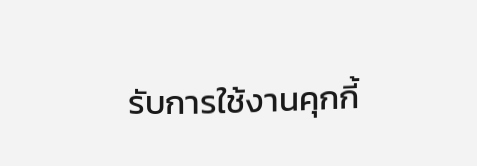รับการใช้งานคุกกี้